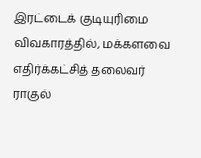இரட்டைக் குடியுரிமை விவகாரத்தில், மக்களவை எதிர்க்கட்சித் தலைவர் ராகுல்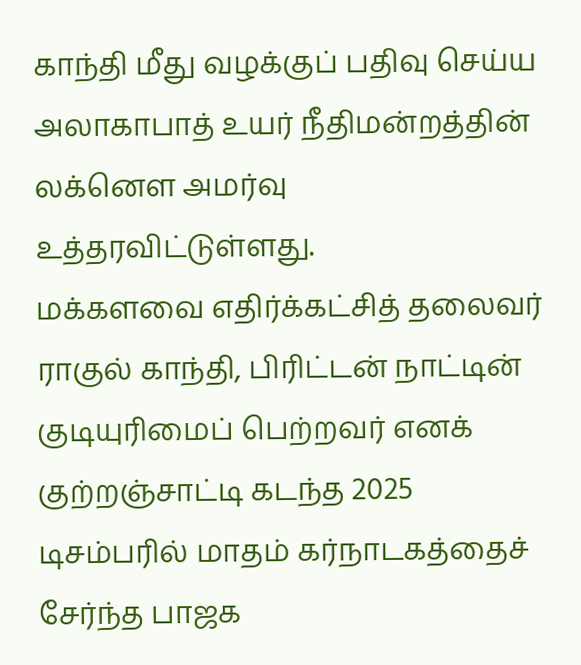காந்தி மீது வழக்குப் பதிவு செய்ய அலாகாபாத் உயர் நீதிமன்றத்தின் லக்னௌ அமர்வு உத்தரவிட்டுள்ளது.
மக்களவை எதிர்க்கட்சித் தலைவர் ராகுல் காந்தி, பிரிட்டன் நாட்டின் குடியுரிமைப் பெற்றவர் எனக் குற்றஞ்சாட்டி கடந்த 2025 டிசம்பரில் மாதம் கர்நாடகத்தைச் சேர்ந்த பாஜக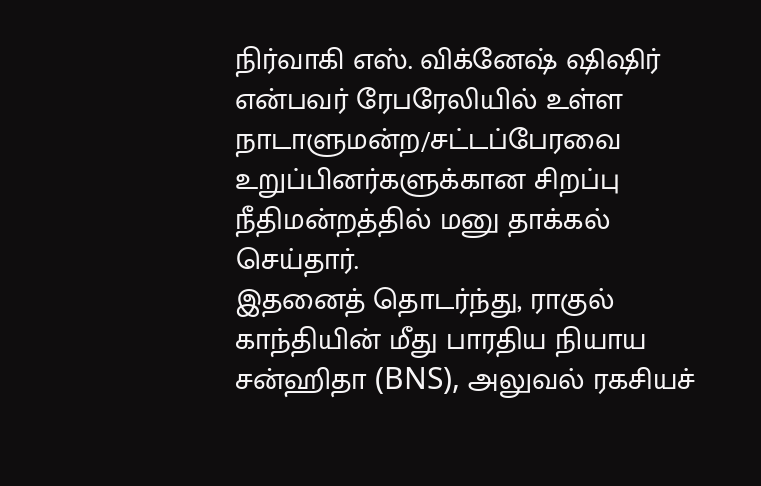நிர்வாகி எஸ். விக்னேஷ் ஷிஷிர் என்பவர் ரேபரேலியில் உள்ள நாடாளுமன்ற/சட்டப்பேரவை உறுப்பினர்களுக்கான சிறப்பு நீதிமன்றத்தில் மனு தாக்கல் செய்தார்.
இதனைத் தொடர்ந்து, ராகுல் காந்தியின் மீது பாரதிய நியாய சன்ஹிதா (BNS), அலுவல் ரகசியச்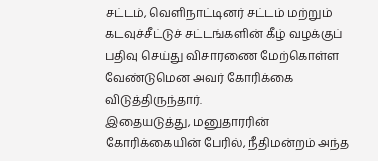சட்டம், வெளிநாட்டினர் சட்டம் மற்றும் கடவுச்சீட்டுச் சட்டங்களின் கீழ் வழக்குப் பதிவு செய்து விசாரணை மேற்கொள்ள வேண்டுமென அவர் கோரிக்கை விடுத்திருந்தார்.
இதையடுத்து, மனுதாரரின் கோரிக்கையின் பேரில், நீதிமன்றம் அந்த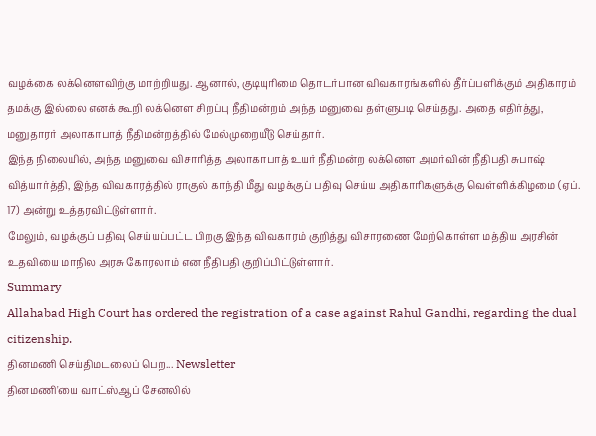வழக்கை லக்னௌவிற்கு மாற்றியது. ஆனால், குடியுரிமை தொடர்பான விவகாரங்களில் தீர்ப்பளிக்கும் அதிகாரம் தமக்கு இல்லை எனக் கூறி லக்னௌ சிறப்பு நீதிமன்றம் அந்த மனுவை தள்ளுபடி செய்தது. அதை எதிர்த்து, மனுதாரர் அலாகாபாத் நீதிமன்றத்தில் மேல்முறையீடு செய்தார்.
இந்த நிலையில், அந்த மனுவை விசாரித்த அலாகாபாத் உயர் நீதிமன்ற லக்னௌ அமர்வின் நீதிபதி சுபாஷ் வித்யார்த்தி, இந்த விவகாரத்தில் ராகுல் காந்தி மீது வழக்குப் பதிவு செய்ய அதிகாரிகளுக்கு வெள்ளிக்கிழமை (ஏப். 17) அன்று உத்தரவிட்டுள்ளார்.
மேலும், வழக்குப் பதிவு செய்யப்பட்ட பிறகு இந்த விவகாரம் குறித்து விசாரணை மேற்கொள்ள மத்திய அரசின் உதவியை மாநில அரசு கோரலாம் என நீதிபதி குறிப்பிட்டுள்ளார்.
Summary
Allahabad High Court has ordered the registration of a case against Rahul Gandhi, regarding the dual citizenship.
தினமணி செய்திமடலைப் பெற... Newsletter
தினமணி'யை வாட்ஸ்ஆப் சேனலில்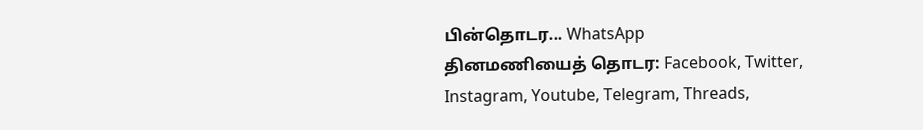பின்தொடர... WhatsApp
தினமணியைத் தொடர: Facebook, Twitter, Instagram, Youtube, Telegram, Threads,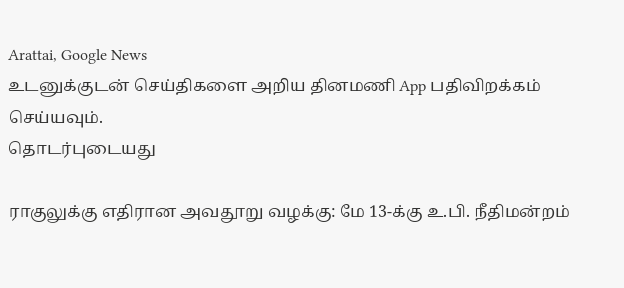Arattai, Google News
உடனுக்குடன் செய்திகளை அறிய தினமணி App பதிவிறக்கம் செய்யவும்.
தொடர்புடையது

ராகுலுக்கு எதிரான அவதூறு வழக்கு: மே 13-க்கு உ.பி. நீதிமன்றம்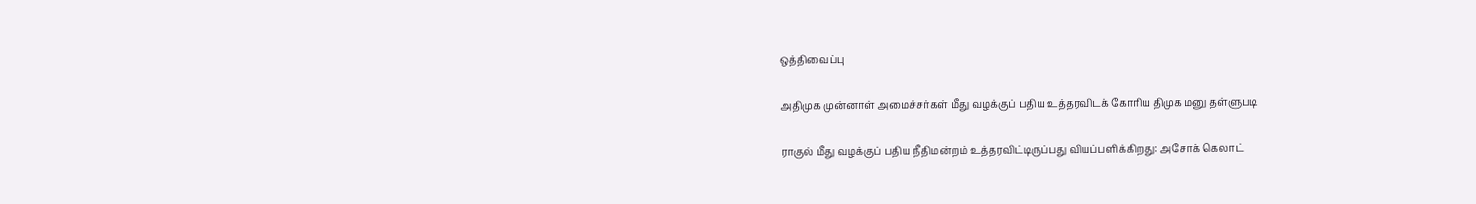ஒத்திவைப்பு

அதிமுக முன்னாள் அமைச்சர்கள் மீது வழக்குப் பதிய உத்தரவிடக் கோரிய திமுக மனு தள்ளுபடி

ராகுல் மீது வழக்குப் பதிய நீதிமன்றம் உத்தரவிட்டிருப்பது வியப்பளிக்கிறது: அசோக் கெலாட்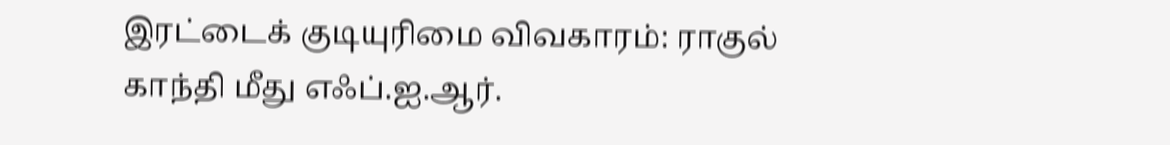இரட்டைக் குடியுரிமை விவகாரம்: ராகுல் காந்தி மீது எஃப்.ஐ.ஆர்.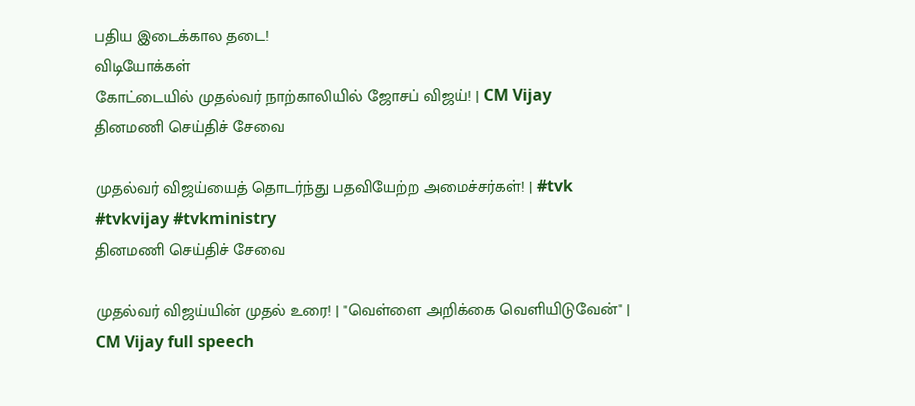பதிய இடைக்கால தடை!
விடியோக்கள்
கோட்டையில் முதல்வர் நாற்காலியில் ஜோசப் விஜய்! | CM Vijay
தினமணி செய்திச் சேவை

முதல்வர் விஜய்யைத் தொடர்ந்து பதவியேற்ற அமைச்சர்கள்! | #tvk #tvkvijay #tvkministry
தினமணி செய்திச் சேவை

முதல்வர் விஜய்யின் முதல் உரை! | "வெள்ளை அறிக்கை வெளியிடுவேன்" | CM Vijay full speech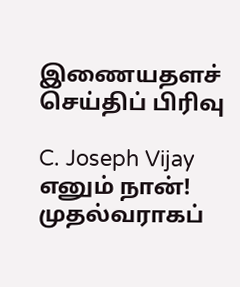இணையதளச் செய்திப் பிரிவு

C. Joseph Vijay எனும் நான்! முதல்வராகப்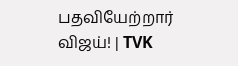பதவியேற்றார் விஜய்! | TVK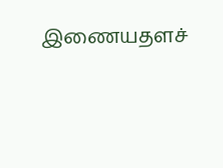இணையதளச்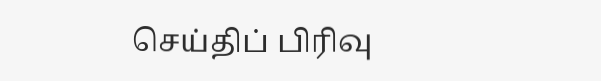செய்திப் பிரிவு